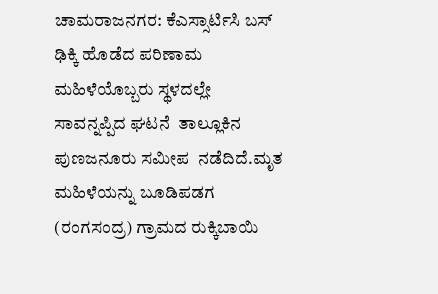ಚಾಮರಾಜನಗರ: ಕೆಎಸ್ಸಾರ್ಟಿಸಿ ಬಸ್ ಢಿಕ್ಕಿ ಹೊಡೆದ ಪರಿಣಾಮ ಮಹಿಳೆಯೊಬ್ಬರು ಸ್ಥಳದಲ್ಲೇ ಸಾವನ್ನಪ್ಪಿದ ಘಟನೆ  ತಾಲ್ಲೂಕಿನ ಪುಣಜನೂರು ಸಮೀಪ  ನಡೆದಿದೆ.ಮೃತ ಮಹಿಳೆಯನ್ನು ಬೂಡಿಪಡಗ (ರಂಗಸಂದ್ರ) ಗ್ರಾಮದ ರುಕ್ಕಿಬಾಯಿ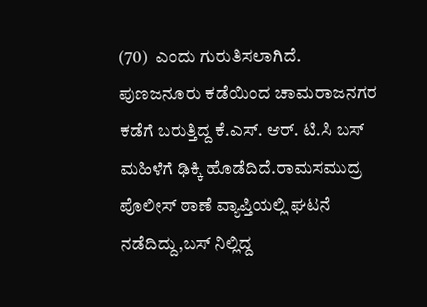(70)  ಎಂದು ಗುರುತಿಸಲಾಗಿದೆ.  ಪುಣಜನೂರು ಕಡೆಯಿಂದ ಚಾಮರಾಜನಗರ ಕಡೆಗೆ ಬರುತ್ತಿದ್ದ ಕೆ.ಎಸ್. ಆರ್. ಟಿ.ಸಿ ಬಸ್ ಮಹಿಳೆಗೆ ಢಿಕ್ಕಿ ಹೊಡೆದಿದೆ.ರಾಮಸಮುದ್ರ ಪೊಲೀಸ್ ಠಾಣೆ ವ್ಯಾಪ್ತಿಯಲ್ಲಿ ಘಟನೆ ನಡೆದಿದ್ದು,ಬಸ್ ನಿಲ್ಲಿದ್ದ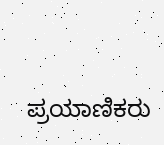ಪ್ರಯಾಣಿಕರು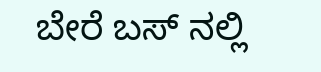ಬೇರೆ ಬಸ್ ನಲ್ಲಿ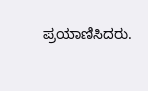ಪ್ರಯಾಣಿಸಿದರು.